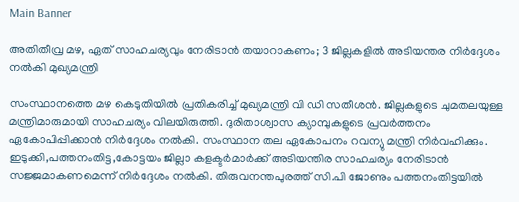Main Banner

അതിതീവ്ര മഴ, ഏത് സാഹചര്യവും നേരിടാൻ തയാറാകണം; 3 ജില്ലകളിൽ അടിയന്തര നിർദ്ദേശം നൽകി മുഖ്യമന്ത്രി

സംസ്ഥാനത്തെ മഴ കെടുതിയിൽ പ്രതികരിച്ച് മുഖ്യമന്ത്രി വി ഡി സതീശൻ. ജില്ലകളുടെ ചുമതലയുള്ള മന്ത്രിമാരുമായി സാഹചര്യം വിലയിരുത്തി. ദുരിതാശ്വാസ ക്യാമ്പുകളുടെ പ്രവർത്തനം ഏകോപിപ്പിക്കാൻ നിർദ്ദേശം നൽകി. സംസ്ഥാന തല ഏകോപനം റവന്യു മന്ത്രി നിർവഹിക്കും. ഇടുക്കി,പത്തനംതിട്ട,കോട്ടയം ജില്ലാ കളക്ടർമാർക്ക് അടിയന്തിര സാഹചര്യം നേരിടാൻ സജ്ജമാകണമെന്ന് നിർദ്ദേശം നൽകി. തിരുവനന്തപുരത്ത് സി.പി ജോണും പത്തനംതിട്ടയില്‍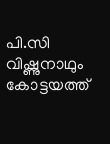പി.സി വിഷ്ണുനാഥും കോട്ടയത്ത്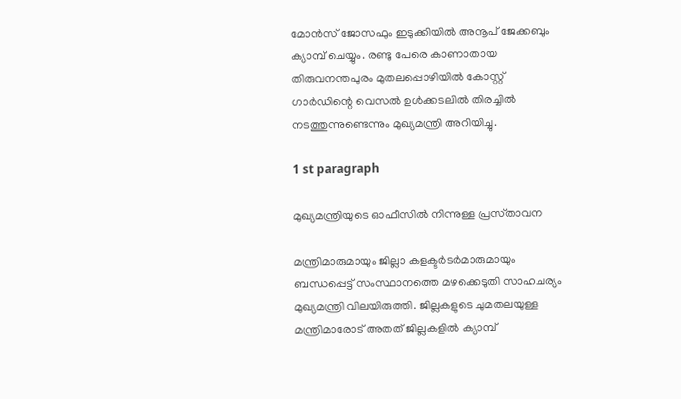മോന്‍സ് ജോസഫും ഇടുക്കിയില്‍ അനൂപ് ജേക്കബും ക്യാമ്പ് ചെയ്യും. രണ്ടു പേരെ കാണാതായ തിരുവനന്തപുരം മുതലപ്പൊഴിയില്‍ കോസ്റ്റ് ഗാര്‍ഡിന്റെ വെസല്‍ ഉള്‍ക്കടലില്‍ തിരച്ചില്‍ നടത്തുന്നുണ്ടെന്നും മുഖ്യമന്ത്രി അറിയിച്ചു.

1 st paragraph

മുഖ്യമന്ത്രിയുടെ ഓഫീസിൽ നിന്നുള്ള പ്രസ്‌താവന

മന്ത്രിമാരുമായും ജില്ലാ കളക്ടര്‍ടര്‍മാരുമായും ബന്ധപ്പെട്ട് സംസ്ഥാനത്തെ മഴക്കെടുതി സാഹചര്യം മുഖ്യമന്ത്രി വിലയിരുത്തി. ജില്ലകളുടെ ചുമതലയുള്ള മന്ത്രിമാരോട് അതത് ജില്ലകളില്‍ ക്യാമ്പ്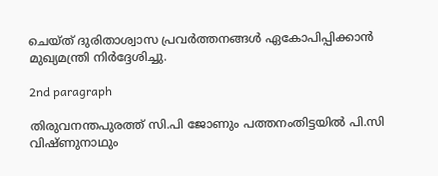ചെയ്ത് ദുരിതാശ്വാസ പ്രവര്‍ത്തനങ്ങള്‍ ഏകോപിപ്പിക്കാന്‍ മുഖ്യമന്ത്രി നിര്‍ദ്ദേശിച്ചു.

2nd paragraph

തിരുവനന്തപുരത്ത് സി.പി ജോണും പത്തനംതിട്ടയില്‍ പി.സി വിഷ്ണുനാഥും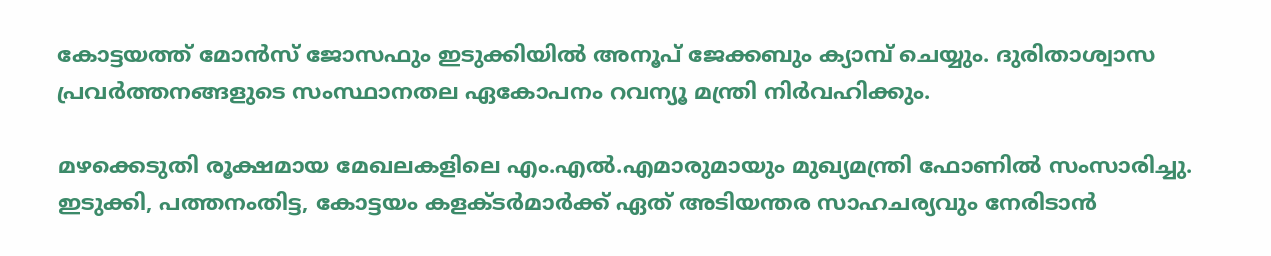കോട്ടയത്ത് മോന്‍സ് ജോസഫും ഇടുക്കിയില്‍ അനൂപ് ജേക്കബും ക്യാമ്പ് ചെയ്യും. ദുരിതാശ്വാസ പ്രവര്‍ത്തനങ്ങളുടെ സംസ്ഥാനതല ഏകോപനം റവന്യൂ മന്ത്രി നിര്‍വഹിക്കും.

മഴക്കെടുതി രൂക്ഷമായ മേഖലകളിലെ എം.എല്‍.എമാരുമായും മുഖ്യമന്ത്രി ഫോണില്‍ സംസാരിച്ചു. ഇടുക്കി, പത്തനംതിട്ട, കോട്ടയം കളക്ടര്‍മാര്‍ക്ക് ഏത് അടിയന്തര സാഹചര്യവും നേരിടാന്‍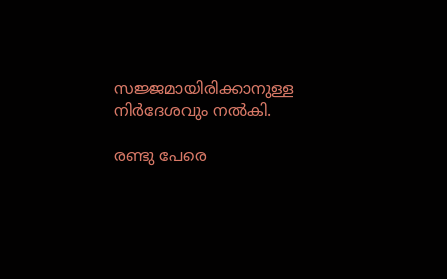സജ്ജമായിരിക്കാനുള്ള നിര്‍ദേശവും നല്‍കി.

രണ്ടു പേരെ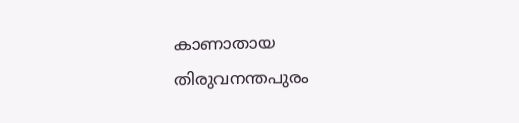കാണാതായ തിരുവനന്തപുരം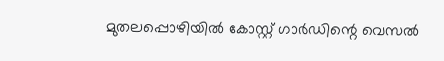മുതലപ്പൊഴിയില്‍ കോസ്റ്റ് ഗാര്‍ഡിന്റെ വെസല്‍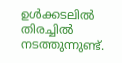ഉള്‍ക്കടലില്‍ തിരച്ചില്‍ നടത്തുന്നുണ്ട്.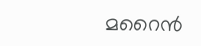മറൈന്‍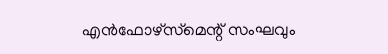എന്‍ഫോഴ്സ്‌മെന്റ് സംഘവും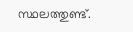സ്ഥലത്തുണ്ട്.